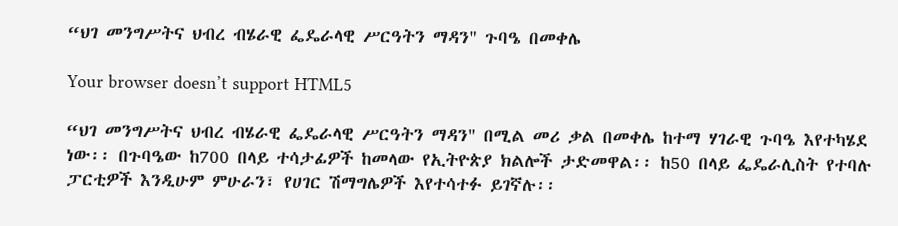“ህገ መንግሥትና ህብረ ብሄራዊ ፌዴራላዊ ሥርዓትን ማዳን" ጉባዔ በመቀሌ

Your browser doesn’t support HTML5

“ህገ መንግሥትና ህብረ ብሄራዊ ፌዴራላዊ ሥርዓትን ማዳን" በሚል መሪ ቃል በመቀሌ ከተማ ሃገራዊ ጉባዔ እየተካሄደ ነው፡፡ በጉባዔው ከ700 በላይ ተሳታፊዎች ከመላው የኢትዮጵያ ክልሎች ታድመዋል፡፡ ከ50 በላይ ፌዴራሊስት የተባሉ ፓርቲዎች እንዲሁም ምሁራን፣ የሀገር ሽማግሌዎች እየተሳተፉ ይገኛሉ፡፡